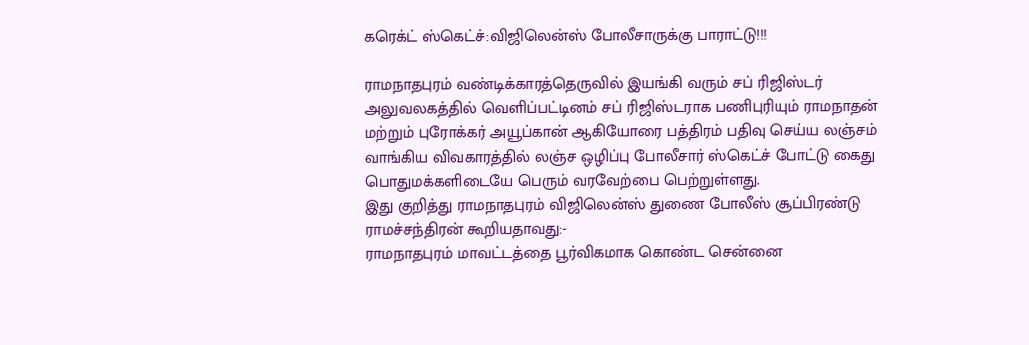கரெக்ட் ஸ்கெட்ச்:விஜிலென்ஸ் போலீசாருக்கு பாராட்டு!!!

ராமநாதபுரம் வண்டிக்காரத்தெருவில் இயங்கி வரும் சப் ரிஜிஸ்டர் அலுவலகத்தில் வெளிப்பட்டினம் சப் ரிஜிஸ்டராக பணிபுரியும் ராமநாதன் மற்றும் புரோக்கர் அயூப்கான் ஆகியோரை பத்திரம் பதிவு செய்ய லஞ்சம் வாங்கிய விவகாரத்தில் லஞ்ச ஒழிப்பு போலீசார் ஸ்கெட்ச் போட்டு கைது பொதுமக்களிடையே பெரும் வரவேற்பை பெற்றுள்ளது.
இது குறித்து ராமநாதபுரம் விஜிலென்ஸ் துணை போலீஸ் சூப்பிரண்டு ராமச்சந்திரன் கூறியதாவது:-
ராமநாதபுரம் மாவட்டத்தை பூர்விகமாக கொண்ட சென்னை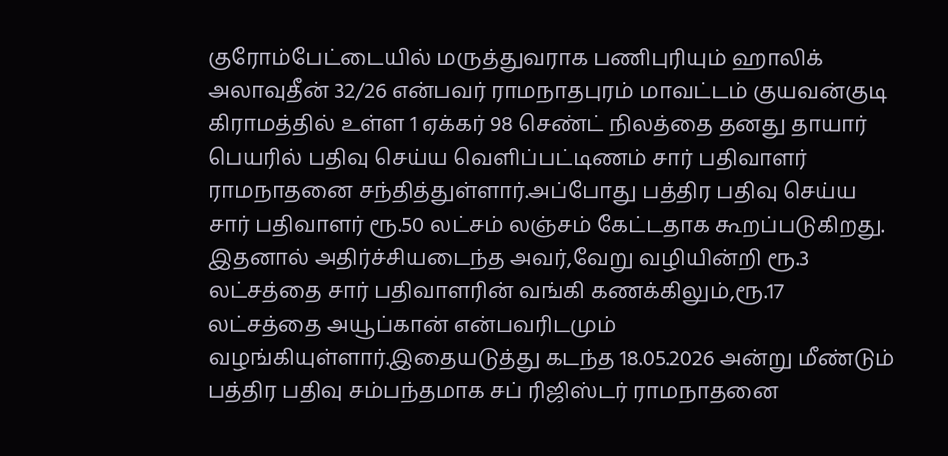குரோம்பேட்டையில் மருத்துவராக பணிபுரியும் ஹாலிக் அலாவுதீன் 32/26 என்பவர் ராமநாதபுரம் மாவட்டம் குயவன்குடி கிராமத்தில் உள்ள 1 ஏக்கர் 98 செண்ட் நிலத்தை தனது தாயார் பெயரில் பதிவு செய்ய வெளிப்பட்டிணம் சார் பதிவாளர் ராமநாதனை சந்தித்துள்ளார்.அப்போது பத்திர பதிவு செய்ய சார் பதிவாளர் ரூ.50 லட்சம் லஞ்சம் கேட்டதாக கூறப்படுகிறது. இதனால் அதிர்ச்சியடைந்த அவர்,வேறு வழியின்றி ரூ.3 லட்சத்தை சார் பதிவாளரின் வங்கி கணக்கிலும்,ரூ.17 லட்சத்தை அயூப்கான் என்பவரிடமும் வழங்கியுள்ளார்.இதையடுத்து கடந்த 18.05.2026 அன்று மீண்டும் பத்திர பதிவு சம்பந்தமாக சப் ரிஜிஸ்டர் ராமநாதனை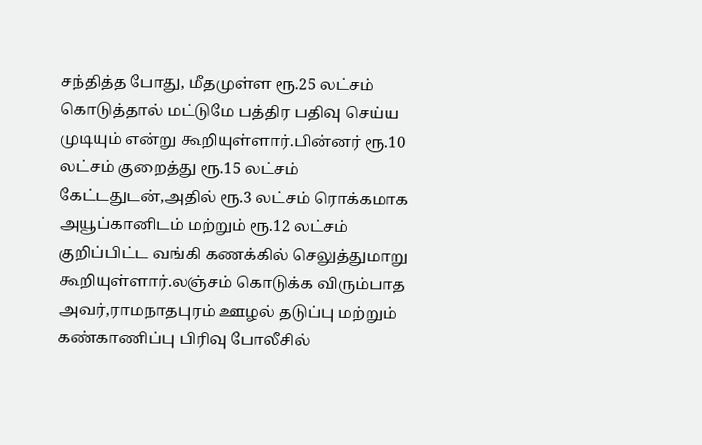சந்தித்த போது, மீதமுள்ள ரூ.25 லட்சம் கொடுத்தால் மட்டுமே பத்திர பதிவு செய்ய முடியும் என்று கூறியுள்ளார்.பின்னர் ரூ.10 லட்சம் குறைத்து ரூ.15 லட்சம் கேட்டதுடன்,அதில் ரூ.3 லட்சம் ரொக்கமாக அயூப்கானிடம் மற்றும் ரூ.12 லட்சம் குறிப்பிட்ட வங்கி கணக்கில் செலுத்துமாறு கூறியுள்ளார்.லஞ்சம் கொடுக்க விரும்பாத அவர்,ராமநாதபுரம் ஊழல் தடுப்பு மற்றும் கண்காணிப்பு பிரிவு போலீசில்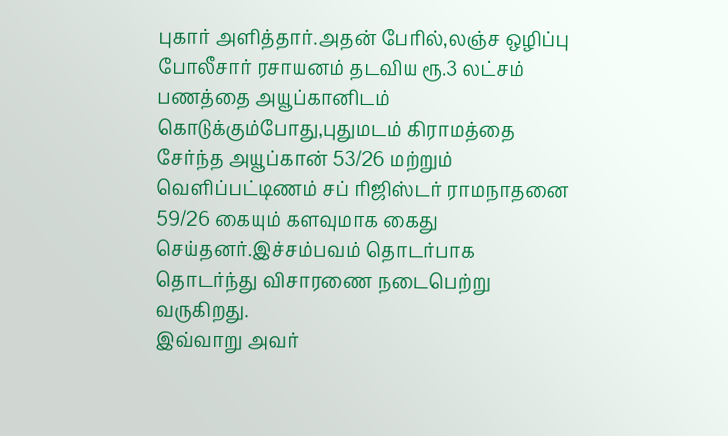புகார் அளித்தார்.அதன் பேரில்,லஞ்ச ஒழிப்பு போலீசார் ரசாயனம் தடவிய ரூ.3 லட்சம் பணத்தை அயூப்கானிடம் கொடுக்கும்போது,புதுமடம் கிராமத்தை சேர்ந்த அயூப்கான் 53/26 மற்றும் வெளிப்பட்டிணம் சப் ரிஜிஸ்டர் ராமநாதனை 59/26 கையும் களவுமாக கைது செய்தனர்.இச்சம்பவம் தொடர்பாக தொடர்ந்து விசாரணை நடைபெற்று வருகிறது.
இவ்வாறு அவர்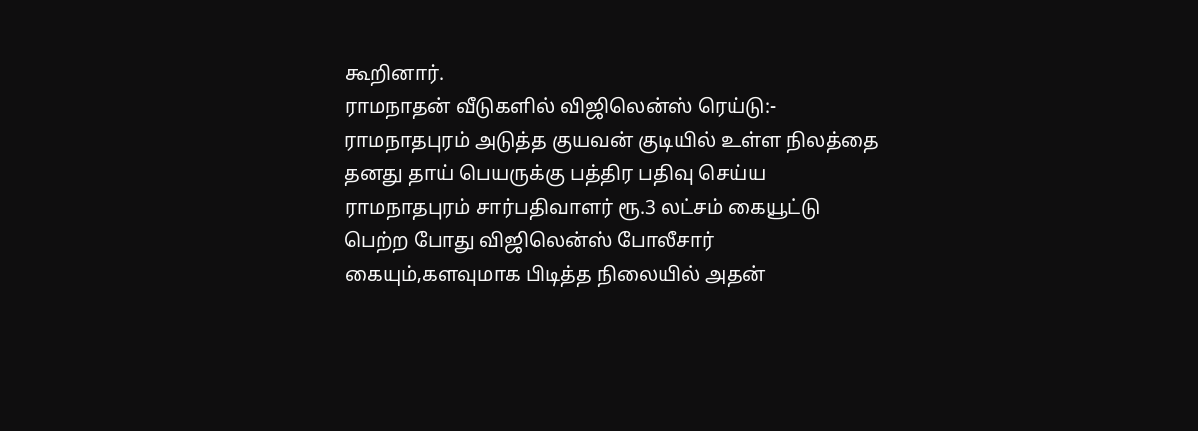கூறினார்.
ராமநாதன் வீடுகளில் விஜிலென்ஸ் ரெய்டு:-
ராமநாதபுரம் அடுத்த குயவன் குடியில் உள்ள நிலத்தை தனது தாய் பெயருக்கு பத்திர பதிவு செய்ய ராமநாதபுரம் சார்பதிவாளர் ரூ.3 லட்சம் கையூட்டு பெற்ற போது விஜிலென்ஸ் போலீசார் கையும்,களவுமாக பிடித்த நிலையில் அதன்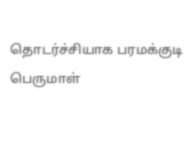தொடர்ச்சியாக பரமக்குடி பெருமாள்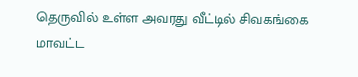தெருவில் உள்ள அவரது வீட்டில் சிவகங்கை மாவட்ட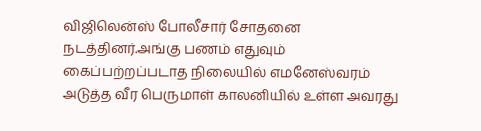விஜிலென்ஸ் போலீசார் சோதனை நடத்தினர்.அங்கு பணம் எதுவும் கைப்பற்றப்படாத நிலையில் எமனேஸ்வரம் அடுத்த வீர பெருமாள் காலனியில் உள்ள அவரது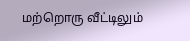மற்றொரு வீட்டிலும்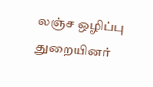லஞ்ச ஒழிப்பு துறையினர்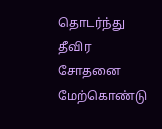தொடர்ந்து தீவிர சோதனை மேற்கொண்டு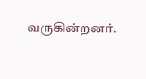வருகின்றனர்.